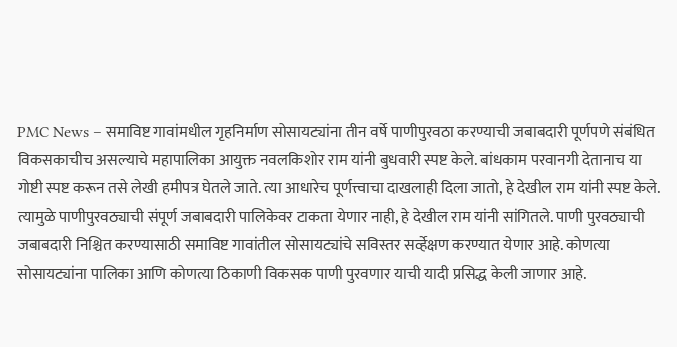PMC News – समाविष्ट गावांमधील गृहनिर्माण सोसायट्यांना तीन वर्षे पाणीपुरवठा करण्याची जबाबदारी पूर्णपणे संबंधित विकसकाचीच असल्याचे महापालिका आयुक्त नवलकिशोर राम यांनी बुधवारी स्पष्ट केले. बांधकाम परवानगी देतानाच या गोष्टी स्पष्ट करून तसे लेखी हमीपत्र घेतले जाते. त्या आधारेच पूर्णत्त्वाचा दाखलाही दिला जातो, हे देखील राम यांनी स्पष्ट केले. त्यामुळे पाणीपुरवठ्याची संपूर्ण जबाबदारी पालिकेवर टाकता येणार नाही, हे देखील राम यांनी सांगितले. पाणी पुरवठ्याची जबाबदारी निश्चित करण्यासाठी समाविष्ट गावांतील सोसायट्यांचे सविस्तर सर्व्हेक्षण करण्यात येणार आहे. कोणत्या सोसायट्यांना पालिका आणि कोणत्या ठिकाणी विकसक पाणी पुरवणार याची यादी प्रसिद्ध केली जाणार आहे.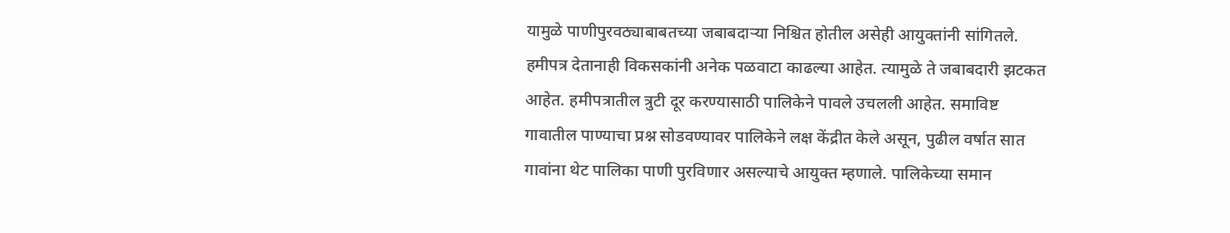यामुळे पाणीपुरवठ्याबाबतच्या जबाबदाऱ्या निश्चित होतील असेही आयुक्तांनी सांगितले. हमीपत्र देतानाही विकसकांनी अनेक पळवाटा काढल्या आहेत. त्यामुळे ते जबाबदारी झटकत आहेत. हमीपत्रातील त्रुटी दूर करण्यासाठी पालिकेने पावले उचलली आहेत. समाविष्ट गावातील पाण्याचा प्रश्न सोडवण्यावर पालिकेने लक्ष केंद्रीत केले असून, पुढील वर्षात सात गावांना थेट पालिका पाणी पुरविणार असल्याचे आयुक्त म्हणाले. पालिकेच्या समान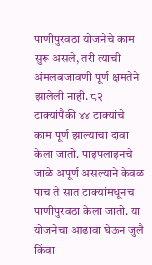पाणीपुरवठा योजनेचे काम सुरू असले, तरी त्याची अंमलबजावणी पूर्ण क्षमतेने झालेली नाही. ८२ टाक्यांपैकी ४४ टाक्यांचे काम पूर्ण झाल्याचा दावा केला जातो. पाइपलाइनचे जाळे अपूर्ण असल्याने केवळ पाच ते सात टाक्यांमधूनच पाणीपुरवठा केला जातो. या योजनेचा आढावा घेऊन जुलै किंवा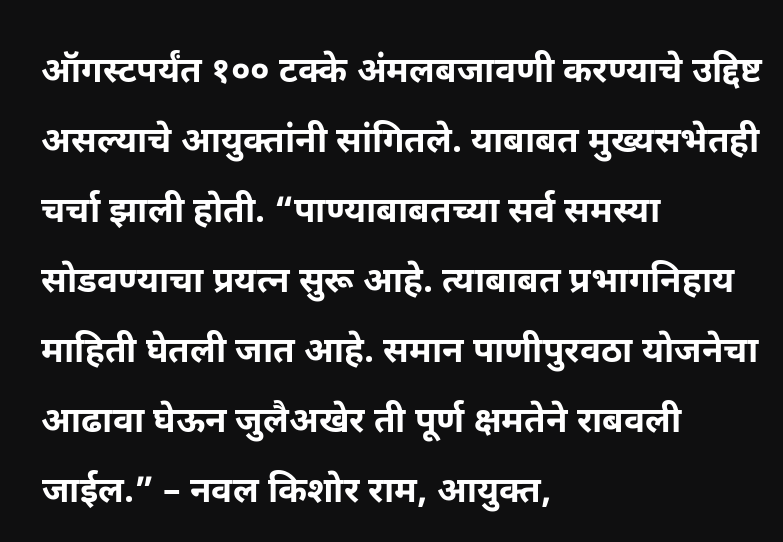ऑगस्टपर्यंत १०० टक्के अंमलबजावणी करण्याचे उद्दिष्ट असल्याचे आयुक्तांनी सांगितले. याबाबत मुख्यसभेतही चर्चा झाली होती. “पाण्याबाबतच्या सर्व समस्या सोडवण्याचा प्रयत्न सुरू आहे. त्याबाबत प्रभागनिहाय माहिती घेतली जात आहे. समान पाणीपुरवठा योजनेचा आढावा घेऊन जुलैअखेर ती पूर्ण क्षमतेने राबवली जाईल.” – नवल किशोर राम, आयुक्त,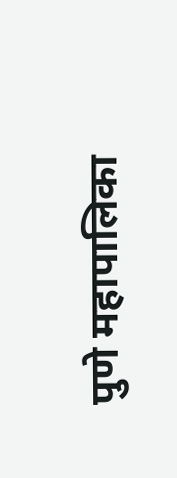पुणे महापालिका